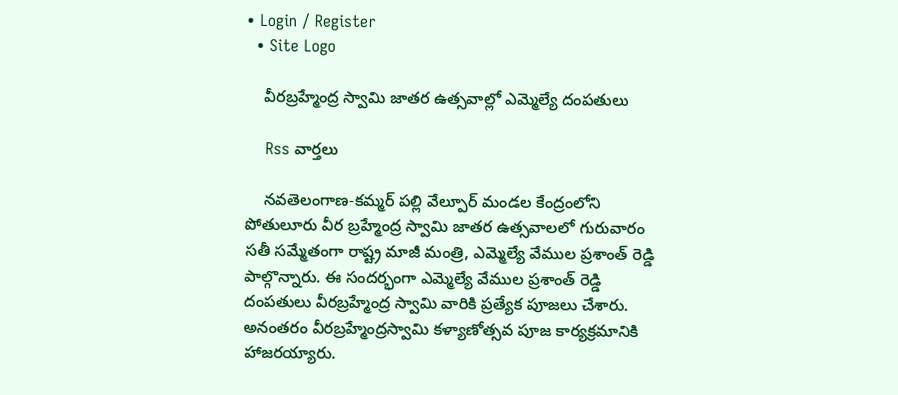• Login / Register
  • Site Logo

    వీరబ్రహ్మేంద్ర స్వామి జాతర ఉత్సవాల్లో ఎమ్మెల్యే దంపతులు

    Rss వార్తలు

    నవతెలంగాణ-కమ్మర్ పల్లి వేల్పూర్ మండల కేంద్రంలోని పోతులూరు వీర బ్రహ్మేంద్ర స్వామి జాతర ఉత్సవాలలో గురువారం సతీ సమ్మేతంగా రాష్ట్ర మాజీ మంత్రి, ఎమ్మెల్యే వేముల ప్రశాంత్ రెడ్డి పాల్గొన్నారు. ఈ సందర్భంగా ఎమ్మెల్యే వేముల ప్రశాంత్ రెడ్డి దంపతులు వీరబ్రహ్మేంద్ర స్వామి వారికి ప్రత్యేక పూజలు చేశారు. అనంతరం వీరబ్రహ్మేంద్రస్వామి కళ్యాణోత్సవ పూజ కార్యక్రమానికి హాజరయ్యారు.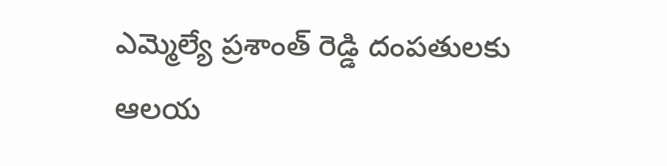ఎమ్మెల్యే ప్రశాంత్ రెడ్డి దంపతులకు ఆలయ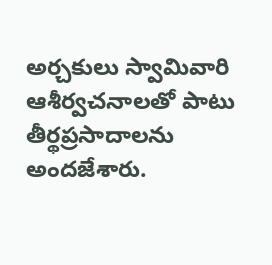అర్చకులు స్వామివారి ఆశీర్వచనాలతో పాటు తీర్థప్రసాదాలను అందజేశారు.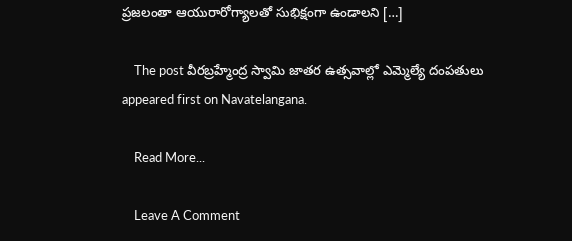ప్రజలంతా ఆయురారోగ్యాలతో సుభిక్షంగా ఉండాలని […]

    The post వీరబ్రహ్మేంద్ర స్వామి జాతర ఉత్సవాల్లో ఎమ్మెల్యే దంపతులు appeared first on Navatelangana.

    Read More...

    Leave A Comment